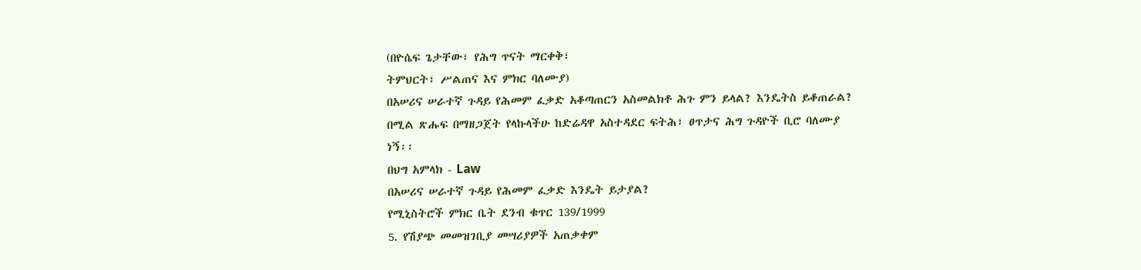(በዮሴፍ ጌታቸው፣ የሕግ ጥናት ማርቀቅ፣
ትምህርት፣ ሥልጠና እና ምክር ባለሙያ)
በአሠሪና ሠራተኛ ጉዳይ የሕመም ፈቃድ አቆጣጠርን አስመልክቶ ሕጉ ምን ይላል? እንዴትስ ይቆጠራል? በሚል ጽሑፍ በማዘጋጀት የላኩላችሁ ከድሬዳዋ አስተዳደር ፍትሕ፣ ፀጥታና ሕግ ጉዳዮች ቢሮ ባለሙያ ነኝ፡፡
በህግ አምላክ - Law
በአሠሪና ሠራተኛ ጉዳይ የሕመም ፈቃድ እንዴት ይታያል?
የሚኒስትሮች ምክር ቤት ደንብ ቁጥር 139/1999
5. የሽያጭ መመዝገቢያ መሣሪያዎች አጠቃቀም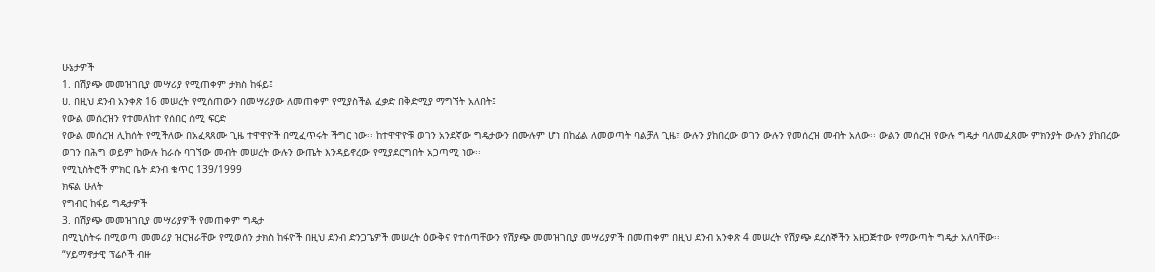ሁኔታዎች
1. በሽያጭ መመዝገቢያ መሣሪያ የሚጠቀም ታክስ ከፋይ፤
ሀ. በዚህ ደንብ አንቀጽ 16 መሠረት የሚሰጠውን በመሣሪያው ለመጠቀም የሚያስችል ፈቃድ በቅድሚያ ማግኘት አለበት፤
የውል መሰረዝን የተመለከተ የሰበር ሰሚ ፍርድ
የውል መሰረዝ ሊከሰት የሚችለው በአፈጻጸሙ ጊዜ ተዋዋዮች በሚፈጥሩት ችግር ነው፡፡ ከተዋዋዮቹ ወገን አንደኛው ግዴታውን በሙሉም ሆነ በከፊል ለመወጣት ባልቻለ ጊዜ፣ ውሉን ያከበረው ወገን ውሉን የመሰረዝ መብት አለው፡፡ ውልን መሰረዝ የውሉ ግዴታ ባለመፈጸሙ ምክንያት ውሉን ያከበረው ወገን በሕግ ወይም ከውሉ ከራሱ ባገኘው መብት መሠረት ውሉን ውጤት እንዳይኖረው የሚያደርግበት አጋጣሚ ነው፡፡
የሚኒስትሮች ምክር ቤት ደንብ ቁጥር 139/1999
ክፍል ሁለት
የግብር ከፋይ ግዴታዎች
3. በሽያጭ መመዝገቢያ መሣሪያዎች የመጠቀም ግዴታ
በሚኒስትሩ በሚወጣ መመሪያ ዝርዝራቸው የሚወሰን ታክስ ከፋዮች በዚህ ደንብ ድንጋጌዎች መሠረት ዕውቅና የተሰጣቸውን የሽያጭ መመዝገቢያ መሣሪያዎች በመጠቀም በዚህ ደንብ አንቀጽ 4 መሠረት የሽያጭ ደረሰኞችን አዘጋጅተው የማውጣት ግዴታ አለባቸው፡፡
“ሃይማኖታዊ ፕሬሶች ብዙ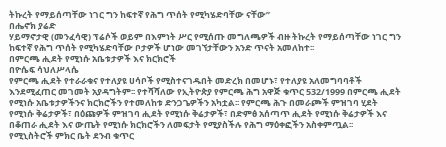ትኩረት የማይሰጣቸው ነገር ግን ከፍተኛ የሕግ ጥሰት የሚካሄድባቸው ናቸው”
በሔኖክ ያሬድ
ሃይማኖታዊ (መንፈሳዊ) ፕሬሶች ወይም በእምነት ሥር የሚሰጡ መግለጫዎች ብዙ ትኩረት የማይሰጣቸው ነገር ግን ከፍተኛ የሕግ ጥሰት የሚካሄድባቸው ቦታዎች ሆነው መገኘታቸውን አንድ ጥናት አመለከተ፡፡
በምርጫ ሒደት የሚነሱ አቤቱታዎች እና ክርክሮች
በዮሴፍ ሳህለሥላሴ
የምርጫ ሒደት የተራራቁና የተለያዩ ሀሳቦች የሚስተናገዱበት መድረክ በመሆኑ፣ የተለያዩ አለመግባባቶች እንደሚፈጠር መገመት አያዳግትም፡፡ የተሻሻለው የኢትዮጵያ የምርጫ ሕግ አዋጅ ቁጥር 532/1999 በምርጫ ሒደት የሚነሱ አቤቱታዎችንና ክርክሮችን የተመለከቱ ድንጋጌዎችን አካቷል፡፡ የምርጫ ሕጉ በመራጮች ምዝገባ ሂደት የሚነሱ ቅሬታዎች፣ በዕጩዎች ምዝገባ ሒደት የሚነሱ ቅሬታዎች፣ በድምፅ አሰጣጥ ሒደት የሚነሱ ቅሬታዎች እና በቆጠራ ሒደት እና ውጤት የሚነሱ ክርክሮችን ለመፍታት የሚያስችሉ የሕግ ማዕቀፎችን አስቀምጧል፡፡
የሚኒስትሮች ምክር ቤት ደንብ ቁጥር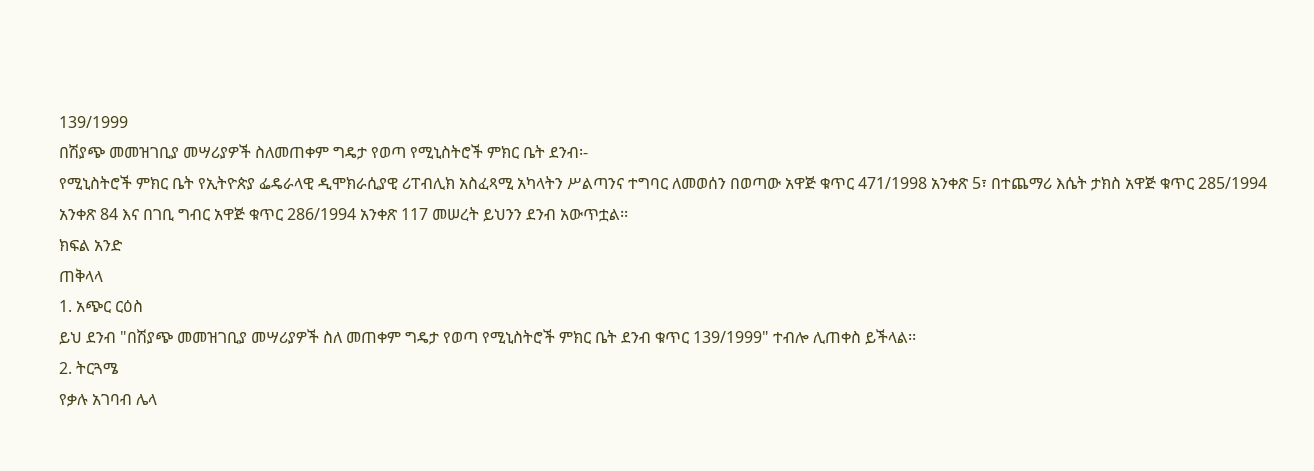139/1999
በሽያጭ መመዝገቢያ መሣሪያዎች ስለመጠቀም ግዴታ የወጣ የሚኒስትሮች ምክር ቤት ደንብ፡-
የሚኒስትሮች ምክር ቤት የኢትዮጵያ ፌዴራላዊ ዲሞክራሲያዊ ሪፐብሊክ አስፈጻሚ አካላትን ሥልጣንና ተግባር ለመወሰን በወጣው አዋጅ ቁጥር 471/1998 አንቀጽ 5፣ በተጨማሪ እሴት ታክስ አዋጅ ቁጥር 285/1994 አንቀጽ 84 እና በገቢ ግብር አዋጅ ቁጥር 286/1994 አንቀጽ 117 መሠረት ይህንን ደንብ አውጥቷል፡፡
ክፍል አንድ
ጠቅላላ
1. አጭር ርዕስ
ይህ ደንብ "በሽያጭ መመዝገቢያ መሣሪያዎች ስለ መጠቀም ግዴታ የወጣ የሚኒስትሮች ምክር ቤት ደንብ ቁጥር 139/1999" ተብሎ ሊጠቀስ ይችላል፡፡
2. ትርጓሜ
የቃሉ አገባብ ሌላ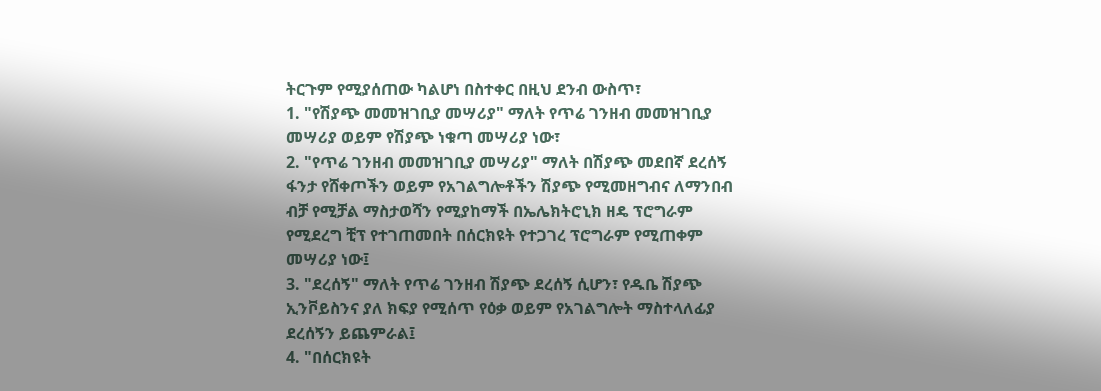ትርጉም የሚያሰጠው ካልሆነ በስተቀር በዚህ ደንብ ውስጥ፣
1. "የሽያጭ መመዝገቢያ መሣሪያ" ማለት የጥሬ ገንዘብ መመዝገቢያ መሣሪያ ወይም የሽያጭ ነቁጣ መሣሪያ ነው፣
2. "የጥሬ ገንዘብ መመዝገቢያ መሣሪያ" ማለት በሽያጭ መደበኛ ደረሰኝ ፋንታ የሸቀጦችን ወይም የአገልግሎቶችን ሽያጭ የሚመዘግብና ለማንበብ ብቻ የሚቻል ማስታወሻን የሚያከማች በኤሌክትሮኒክ ዘዴ ፕሮግራም የሚደረግ ቺፕ የተገጠመበት በሰርክዩት የተጋገረ ፕሮግራም የሚጠቀም መሣሪያ ነው፤
3. "ደረሰኝ" ማለት የጥሬ ገንዘብ ሽያጭ ደረሰኝ ሲሆን፣ የዱቤ ሽያጭ ኢንቮይስንና ያለ ክፍያ የሚሰጥ የዕቃ ወይም የአገልግሎት ማስተላለፊያ ደረሰኝን ይጨምራል፤
4. "በሰርክዩት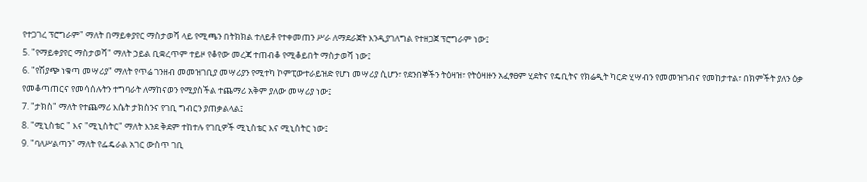የተጋገረ ፕሮግራም" ማለት በማይቀያየር ማስታወሻ ላይ የሚጫን በትክክል ተለይቶ የተቀመጠን ሥራ ለማደራጀት እንዲያገለግል የተዘጋጀ ፕሮግራም ነው፤
5. "የማይቀያየር ማስታወሻ" ማለት ኃይል ቢቋረጥም ተይዞ የቆየው መረጃ ተጠብቆ የሚቆይበት ማስታወሻ ነው፤
6. "የሽያጭ ነቁጣ መሣሪያ" ማለት የጥሬ ገንዘብ መመዝገቢያ መሣሪያን የሚተካ ኮምፒውተራይዝድ የሆነ መሣሪያ ሲሆን፣ የደንበኞችን ትዕዛዝ፣ የትዕዛዙን አፈፃፀም ሂደትና የዴቢትና የክሬዲት ካርድ ሂሣብን የመመዝገብና የመከታተል፣ በክምችት ያለን ዕቃ የመቆጣጠርና የመሳሰሉትን ተግባራት ለማከናወን የሚያስችል ተጨማሪ አቅም ያለው መሣሪያ ነው፤
7. "ታክስ" ማለት የተጨማሪ እሴት ታክስንና የገቢ ግብርን ያጠቃልላል፤
8. "ሚኒስቴር " እና "ሚኒስትር" ማለት እንደ ቅደም ተከተሉ የገቢዎች ሚኒስቴር እና ሚኒስትር ነው፤
9. "ባለሥልጣን" ማለት የፌዴራል አገር ውስጥ ገቢ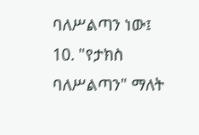ባለሥልጣን ነው፤
10. "የታክስ ባለሥልጣን" ማለት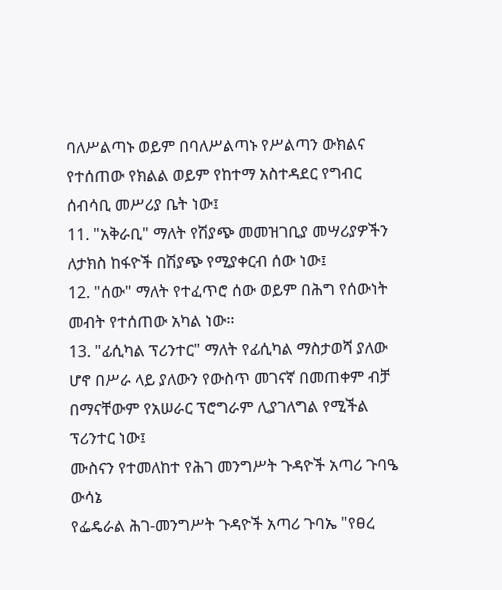ባለሥልጣኑ ወይም በባለሥልጣኑ የሥልጣን ውክልና የተሰጠው የክልል ወይም የከተማ አስተዳደር የግብር ሰብሳቢ መሥሪያ ቤት ነው፤
11. "አቅራቢ" ማለት የሽያጭ መመዝገቢያ መሣሪያዎችን ለታክስ ከፋዮች በሽያጭ የሚያቀርብ ሰው ነው፤
12. "ሰው" ማለት የተፈጥሮ ሰው ወይም በሕግ የሰውነት መብት የተሰጠው አካል ነው፡፡
13. "ፊሲካል ፕሪንተር" ማለት የፊሲካል ማስታወሻ ያለው ሆኖ በሥራ ላይ ያለውን የውስጥ መገናኛ በመጠቀም ብቻ በማናቸውም የአሠራር ፕሮግራም ሊያገለግል የሚችል ፕሪንተር ነው፤
ሙስናን የተመለከተ የሕገ መንግሥት ጉዳዮች አጣሪ ጉባዔ ውሳኔ
የፌዴራል ሕገ-መንግሥት ጉዳዮች አጣሪ ጉባኤ "የፀረ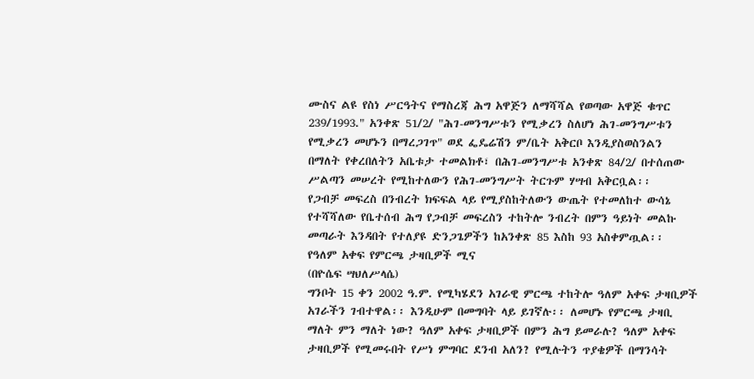ሙስና ልዩ የስነ ሥርዓትና የማስረጃ ሕግ አዋጅን ለማሻሻል የወጣው አዋጅ ቁጥር 239/1993." አንቀጽ 51/2/ "ሕገ-መንግሥቱን የሚቃረን ስለሆነ ሕገ-መንግሥቱን የሚቃረን መሆኑን በማረጋገጥ" ወደ ፌዴሬሽን ም/ቤት አቅርቦ እንዲያስወስንልን በማለት የቀረበለትን አቤቱታ ተመልክቶ፣ በሕገ-መንግሥቱ አንቀጽ 84/2/ በተሰጠው ሥልጣን መሠረት የሚከተለውን የሕገ-መንግሥት ትርጉም ሃሣብ አቅርቧል፡፡
የጋብቻ መፍረስ በንብረት ክፍፍል ላይ የሚያስከትለውን ውጤት የተመለከተ ውሳኔ
የተሻሻለው የቤተሰብ ሕግ የጋብቻ መፍረስን ተከትሎ ንብረት በምን ዓይነት መልኩ መጣራት እንዳበት የተለያዩ ድንጋጌዎችን ከአንቀጽ 85 እስከ 93 አስቀምጧል፡፡
የዓለም አቀፍ የምርጫ ታዛቢዎች ሚና
(በዮሴፍ ሣህለሥላሴ)
ግንቦት 15 ቀን 2002 ዓ.ም. የሚካሄደን አገራዊ ምርጫ ተከትሎ ዓለም አቀፍ ታዛቢዎች አገራችን ገብተዋል፡፡ እንዲሁም በመግባት ላይ ይገኛሉ፡፡ ለመሆኑ የምርጫ ታዛቢ ማለት ምን ማለት ነው? ዓለም አቀፍ ታዛቢዎች በምን ሕግ ይመራሉ? ዓለም አቀፍ ታዛቢዎች የሚመሩበት የሥነ ምግባር ደንብ አለን? የሚሉትን ጥያቄዎች በማንሳት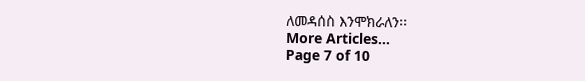ለመዳሰስ እንሞክራለን፡፡
More Articles...
Page 7 of 10